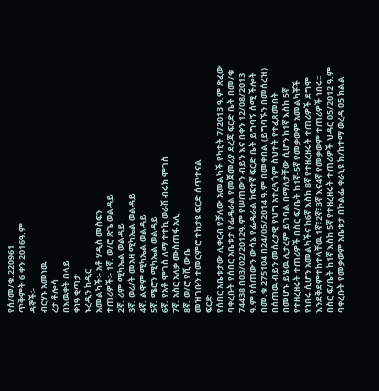የሰ/መ/ቁ.220961
ጥቅምት 6 ቀን 2016ዓ.ም
ዳኞች፡-
ብርሃኑ አመነዉ
ረታ ቶሎሳ
በእዉቀት በላይ
ቀነዓ ቂጣታ
ኑረዲን ከዲር
አመልካች፡- አቶ ሃዲስ መስፍን
ተጠሪዎች፡- 1ኛ. ወ/ሮ ጽጌ ወልዳይ
2ኛ. ሪም ሚካኤል ወልዳይ
3ኛ. ወሪ/ት መአዛ ሚካኤል ወልዳይ
4ኛ. ልዋም ሚካኤል ወልዳይ
5ኛ. ሜሮን ሚካኤል ወልዳይ
6ኛ. የአቶ ሞገስ ለማ ተተኪ ወራሽ ብሩክ ሞገስ
7ኛ. አስር አለቃ ሙስጠፋ አሊ
8ኛ. ወ/ሮ የሺ ውቤ
መዝገቡን ተመርምሮ ተከታዩ ፍርድ ሰጥተናል
ፍርድ
የሰበር አቤቱታው ሊቀርብ የቻለው አመልካች የካቲት 7/2013 ዓ.ም ጽፈው ባቀረቡት የሰበር አቤቱታ የፌዴራል የመጀመሪያ ደረጃ ፍርድ ቤት በመ/ቁ 74438 በ03/02/2012ዓ.ም የሠጠውን ብይን እና በቀን 12/08/2013 ዓ.ም የሰጠውን ውሳኔ የፌዴራል ከፍተኛ ፍርድ ቤት ይግባኝ ሰሚ ችሎት በመ.ቁ 275104 በ24/05/2014 ዓ.ም በመቀበል (ይግባኙን በመሰረዝ) በሰጠዉ ብይን መሰረታዊ የህግ አተረጓጎም ስህተት የተፈጸመበት በመሆኑ ይሄዉ ሊታረም ይገባል በማለታቸው ሲሆን ከ1ኛ እስከ 5ኛ የተዘረዘሩት ተጠሪዎች በስር ፍ/ቤት ከ1ኛ-5ኛ የመቃወም አመልካቾች የነበሩ ሲሆን አመልካችና ከ6ኛ እስከ 8ኛ የተዘረዘሩት ተጠሪዎች ደግሞ እንደቅደምተከተላቸዉ 1ኛ፣2ኛ፣3ኛ እና4ኛ የመቃወም ተጠሪዎች ነበሩ፡፡
በስር ፍ/ቤት ከ1ኛ እስከ 5ኛ የተዘረዘሩት ተጠሪዎች ህዳር 05/2012 ዓ.ም ባቀረቡት የመቃወም አቤቱታ በኮልፌ ቀራኒዩ ክ/ከተማ ወረዳ 05 ክልል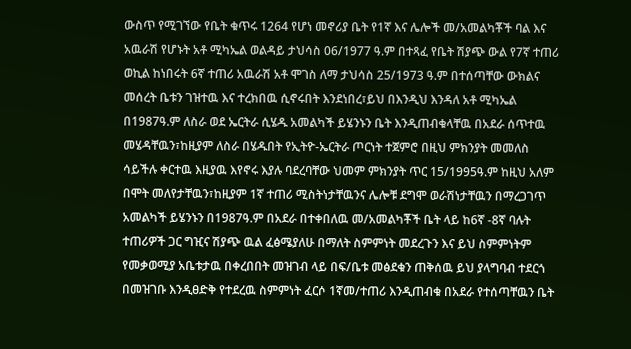ውስጥ የሚገኘው የቤት ቁጥሩ 1264 የሆነ መኖሪያ ቤት የ1ኛ እና ሌሎች መ/አመልካቾች ባል እና አዉራሽ የሆኑት አቶ ሚካኤል ወልዳይ ታህሳስ 06/1977 ዓ.ም በተጻፈ የቤት ሽያጭ ውል የ7ኛ ተጠሪ ወኪል ከነበሩት 6ኛ ተጠሪ አዉራሽ አቶ ሞገስ ለማ ታህሳስ 25/1973 ዓ.ም በተሰጣቸው ውክልና መሰረት ቤቱን ገዝተዉ እና ተረክበዉ ሲኖሩበት እንደነበረ፣ይህ በእንዲህ እንዳለ አቶ ሚካኤል በ1987ዓ.ም ለስራ ወደ ኤርትራ ሲሄዱ አመልካች ይሄንኑን ቤት እንዲጠብቁላቸዉ በአደራ ሰጥተዉ መሄዳቸዉን፣ከዚያም ለስራ በሄዱበት የኢትዮ-ኤርትራ ጦርነት ተጀምሮ በዚህ ምክንያት መመለስ ሳይችሉ ቀርተዉ እዚያዉ እየኖሩ እያሉ ባደረባቸው ህመም ምክንያት ጥር 15/1995ዓ.ም ከዚህ አለም በሞት መለየታቸዉን፣ከዚያም 1ኛ ተጠሪ ሚስትነታቸዉንና ሌሎቹ ደግሞ ወራሽነታቸዉን በማረጋገጥ አመልካች ይሄንኑን በ1987ዓ.ም በአደራ በተቀበለዉ መ/አመልካቾች ቤት ላይ ከ6ኛ -8ኛ ባሉት ተጠሪዎች ጋር ግዢና ሽያጭ ዉል ፈፅሜያለሁ በማለት ስምምነት መደረጉን እና ይህ ስምምነትም የመቃወሚያ አቤቱታዉ በቀረበበት መዝገብ ላይ በፍ/ቤቱ መፅደቁን ጠቅሰዉ ይህ ያላግባብ ተደርጎ በመዝገቡ እንዲፀድቅ የተደረዉ ስምምነት ፈርሶ 1ኛመ/ተጠሪ እንዲጠብቁ በአደራ የተሰጣቸዉን ቤት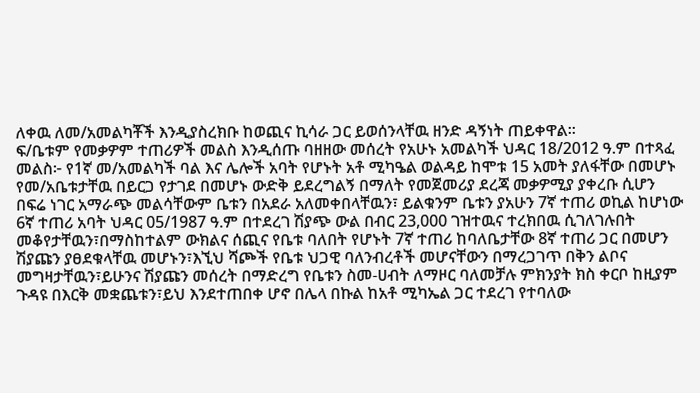ለቀዉ ለመ/አመልካቾች እንዲያስረክቡ ከወጪና ኪሳራ ጋር ይወሰንላቸዉ ዘንድ ዳኝነት ጠይቀዋል፡፡
ፍ/ቤቱም የመቃዎም ተጠሪዎች መልስ እንዲሰጡ ባዘዘው መሰረት የአሁኑ አመልካች ህዳር 18/2012 ዓ.ም በተጻፈ መልስ፦ የ1ኛ መ/አመልካች ባል እና ሌሎች አባት የሆኑት አቶ ሚካዔል ወልዳይ ከሞቱ 15 አመት ያለፋቸው በመሆኑ የመ/አቤቱታቸዉ በይርጋ የታገደ በመሆኑ ውድቅ ይደረግልኝ በማለት የመጀመሪያ ደረጃ መቃዎሚያ ያቀረቡ ሲሆን በፍሬ ነገር አማራጭ መልሳቸውም ቤቱን በአደራ አለመቀበላቸዉን፣ ይልቁንም ቤቱን ያአሁን 7ኛ ተጠሪ ወኪል ከሆነው 6ኛ ተጠሪ አባት ህዳር 05/1987 ዓ.ም በተደረገ ሽያጭ ውል በብር 23,000 ገዝተዉና ተረክበዉ ሲገለገሉበት መቆየታቸዉን፣በማስከተልም ውክልና ሰጪና የቤቱ ባለበት የሆኑት 7ኛ ተጠሪ ከባለቤታቸው 8ኛ ተጠሪ ጋር በመሆን ሽያጩን ያፀደቁላቸዉ መሆኑን፣እኚህ ሻጮች የቤቱ ህጋዊ ባለንብረቶች መሆናቸውን በማረጋገጥ በቅን ልቦና መግዛታቸዉን፣ይሁንና ሽያጩን መሰረት በማድረግ የቤቱን ስመ-ሀብት ለማዞር ባለመቻሉ ምክንያት ክስ ቀርቦ ከዚያም ጉዳዩ በእርቅ መቋጨቱን፣ይህ እንደተጠበቀ ሆኖ በሌላ በኩል ከአቶ ሚካኤል ጋር ተደረገ የተባለው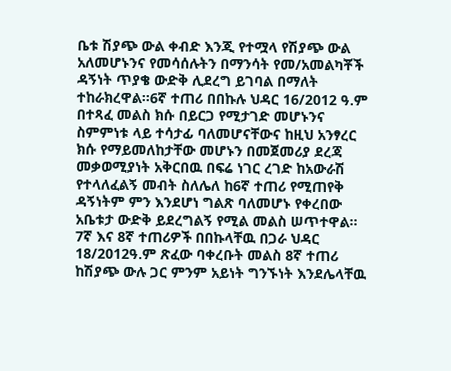ቤቱ ሽያጭ ውል ቀብድ እንጂ የተሟላ የሽያጭ ውል አለመሆኑንና የመሳሰሉትን በማንሳት የመ/አመልካቾች ዳኝነት ጥያቄ ውድቅ ሊደረግ ይገባል በማለት ተከራክረዋል፡፡6ኛ ተጠሪ በበኩሉ ህዳር 16/2012 ዓ.ም በተጻፈ መልስ ክሱ በይርጋ የሚታገድ መሆኑንና ስምምነቱ ላይ ተሳታፊ ባለመሆናቸውና ከዚህ አንፃረር ክሱ የማይመለከታቸው መሆኑን በመጀመሪያ ደረጃ መቃወሚያነት አቅርበዉ በፍሬ ነገር ረገድ ከአውራሽ የተላለፈልኝ መብት ስለሌለ ከ6ኛ ተጠሪ የሚጠየቅ ዳኝነትም ምን እንደሆነ ግልጽ ባለመሆኑ የቀረበው አቤቱታ ውድቅ ይደረግልኝ የሚል መልስ ሠጥተዋል፡፡
7ኛ እና 8ኛ ተጠሪዎች በበኩላቸዉ በጋራ ህዳር 18/2012ዓ.ም ጽፈው ባቀረቡት መልስ 8ኛ ተጠሪ ከሽያጭ ውሉ ጋር ምንም አይነት ግንኙነት እንደሌላቸዉ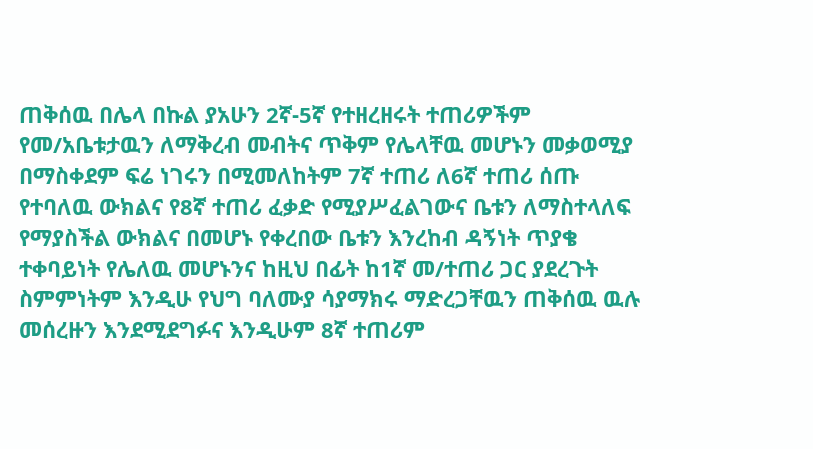ጠቅሰዉ በሌላ በኩል ያአሁን 2ኛ-5ኛ የተዘረዘሩት ተጠሪዎችም የመ/አቤቱታዉን ለማቅረብ መብትና ጥቅም የሌላቸዉ መሆኑን መቃወሚያ በማስቀደም ፍሬ ነገሩን በሚመለከትም 7ኛ ተጠሪ ለ6ኛ ተጠሪ ሰጡ የተባለዉ ውክልና የ8ኛ ተጠሪ ፈቃድ የሚያሥፈልገውና ቤቱን ለማስተላለፍ የማያስችል ውክልና በመሆኑ የቀረበው ቤቱን እንረከብ ዳኝነት ጥያቄ ተቀባይነት የሌለዉ መሆኑንና ከዚህ በፊት ከ1ኛ መ/ተጠሪ ጋር ያደረጉት ስምምነትም እንዲሁ የህግ ባለሙያ ሳያማክሩ ማድረጋቸዉን ጠቅሰዉ ዉሉ መሰረዙን እንደሚደግፉና እንዲሁም 8ኛ ተጠሪም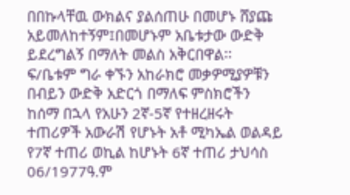በበኩላቸዉ ውክልና ያልሰጠሁ በመሆኑ ሸያጩ አይመለከተኝም፤በመሆኑም አቤቱታው ውድቅ ይደረግልኝ በማለት መልስ አቅርበዋል፡፡
ፍ/ቤቱም ግራ ቀኙን አከራክሮ መቃዎሚያዎቹን በብይን ውድቅ አድርጎ በማለፍ ምስክሮችን ከሰማ በኋላ የአሁን 2ኛ-5ኛ የተዘረዘሩት ተጠሪዎች አውራሽ የሆኑት አቶ ሚካኤል ወልዳይ የ7ኛ ተጠሪ ወኪል ከሆኑት 6ኛ ተጠሪ ታህሳስ 06/1977ዓ.ም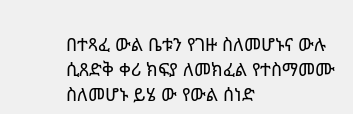በተጻፈ ውል ቤቱን የገዙ ስለመሆኑና ውሉ ሲጸድቅ ቀሪ ክፍያ ለመክፈል የተስማመሙ ስለመሆኑ ይሄ ው የውል ሰነድ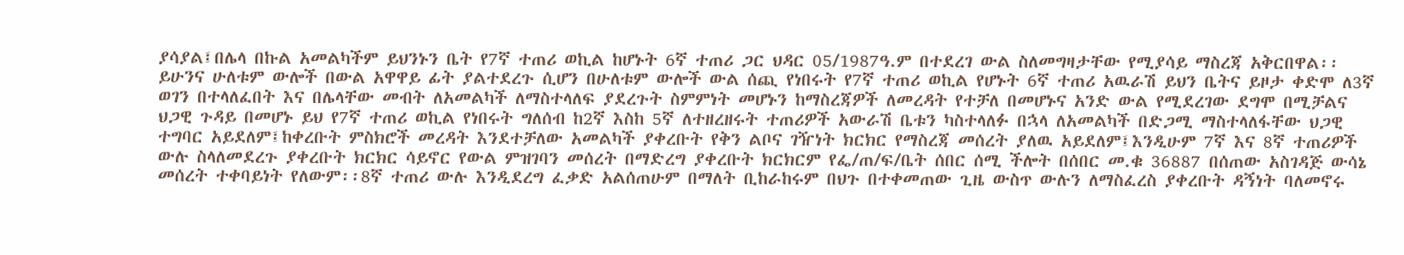ያሳያል፤በሌላ በኩል አመልካችም ይህንኑን ቤት የ7ኛ ተጠሪ ወኪል ከሆኑት 6ኛ ተጠሪ ጋር ህዳር 05/1987ዓ.ም በተደረገ ውል ስለመግዛታቸው የሚያሳይ ማስረጃ አቅርበዋል፡፡ይሁንና ሁለቱም ውሎች በውል አዋዋይ ፊት ያልተደረጉ ሲሆን በሁለቱም ውሎች ውል ሰጪ የነበሩት የ7ኛ ተጠሪ ወኪል የሆኑት 6ኛ ተጠሪ አዉራሽ ይህን ቤትና ይዞታ ቀድሞ ለ3ኛ ወገን በተላለፈበት እና በሌላቸው መብት ለአመልካች ለማስተላለፍ ያደረጉት ስምምነት መሆኑን ከማስረጃዎች ለመረዳት የተቻለ በመሆኑና አንድ ውል የሚደረገው ደግሞ በሚቻልና ህጋዊ ጉዳይ በመሆኑ ይህ የ7ኛ ተጠሪ ወኪል የነበሩት ግለሰብ ከ2ኛ እስከ 5ኛ ለተዘረዘሩት ተጠሪዎች አውራሽ ቤቱን ካስተላለፉ በኋላ ለአመልካች በድጋሚ ማስተላለፋቸው ህጋዊ ተግባር አይደለም፤ከቀረቡት ምስክሮች መረዳት እንደተቻለው አመልካች ያቀረቡት የቅን ልቦና ገዥነት ክርክር የማስረጃ መሰረት ያለዉ አይደለም፤እንዲሁም 7ኛ እና 8ኛ ተጠሪዎች ውሉ ስላለመደረጉ ያቀረቡት ክርክር ሳይኖር የውል ምዝገባን መሰረት በማድረግ ያቀረቡት ክርክርም የፌ/ጠ/ፍ/ቤት ሰበር ሰሚ ችሎት በሰበር መ.ቁ 36887 በሰጠው አስገዳጅ ውሳኔ መሰረት ተቀባይነት የለውም፡፡8ኛ ተጠሪ ውሉ እንዲደረግ ፈቃድ አልሰጠሁም በማለት ቢከራከሩም በህጉ በተቀመጠው ጊዜ ውስጥ ውሉን ለማስፈረስ ያቀረቡት ዳኝነት ባለመኖሩ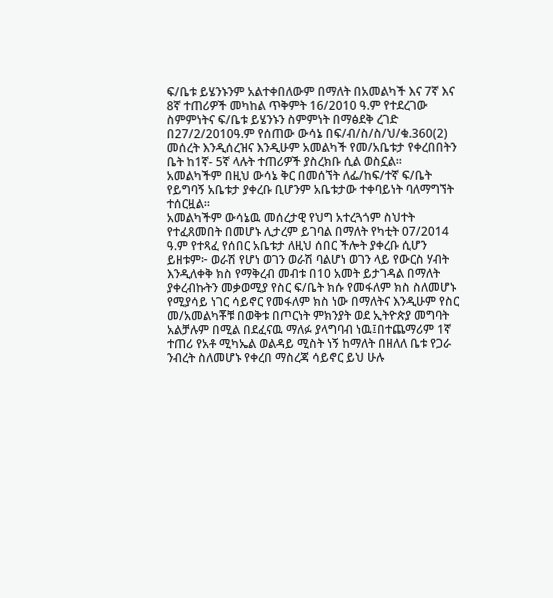ፍ/ቤቱ ይሄንኑንም አልተቀበለውም በማለት በአመልካች እና 7ኛ እና 8ኛ ተጠሪዎች መካከል ጥቅምት 16/2010 ዓ.ም የተደረገው ስምምነትና ፍ/ቤቱ ይሄንኑን ስምምነት በማፅደቅ ረገድ በ27/2/2010ዓ.ም የሰጠው ውሳኔ በፍ/ብ/ስ/ስ/ህ/ቁ.360(2) መሰረት እንዲሰረዝና እንዲሁም አመልካች የመ/አቤቱታ የቀረበበትን ቤት ከ1ኛ- 5ኛ ላሉት ተጠሪዎች ያስረክቡ ሲል ወስኗል፡፡
አመልካችም በዚህ ውሳኔ ቅር በመሰኘት ለፌ/ከፍ/ተኛ ፍ/ቤት የይግባኝ አቤቱታ ያቀረቡ ቢሆንም አቤቱታው ተቀባይነት ባለማግኘት ተሰርዟል፡፡
አመልካችም ውሳኔዉ መሰረታዊ የህግ አተረጓጎም ስህተት የተፈጸመበት በመሆኑ ሊታረም ይገባል በማለት የካቲት 07/2014 ዓ.ም የተጻፈ የሰበር አቤቱታ ለዚህ ሰበር ችሎት ያቀረቡ ሲሆን ይዘቱም፦ ወራሽ የሆነ ወገን ወራሽ ባልሆነ ወገን ላይ የውርስ ሃብት እንዲለቀቅ ክስ የማቅረብ መብቱ በ10 አመት ይታገዳል በማለት ያቀረብኩትን መቃወሚያ የስር ፍ/ቤት ክሱ የመፋለም ክስ ስለመሆኑ የሚያሳይ ነገር ሳይኖር የመፋለም ክስ ነው በማለትና እንዲሁም የስር መ/አመልካቾቹ በወቅቱ በጦርነት ምክንያት ወደ ኢትዮጵያ መግባት አልቻሉም በሚል በደፈናዉ ማለፉ ያላግባብ ነዉ፤በተጨማሪም 1ኛ ተጠሪ የአቶ ሚካኤል ወልዳይ ሚስት ነኝ ከማለት በዘለለ ቤቱ የጋራ ንብረት ስለመሆኑ የቀረበ ማስረጃ ሳይኖር ይህ ሁሉ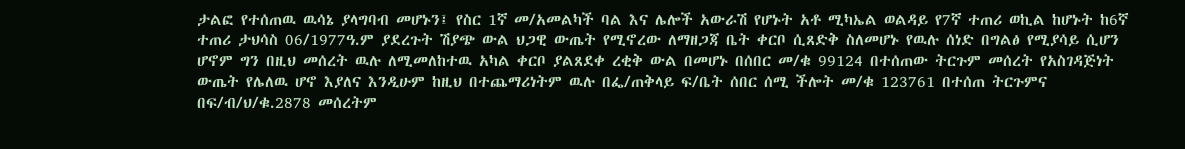ታልፎ የተሰጠዉ ዉሳኔ ያላግባብ መሆኑን፤ የስር 1ኛ መ/አመልካች ባል እና ሌሎች አውራሽ የሆኑት አቶ ሚካኤል ወልዳይ የ7ኛ ተጠሪ ወኪል ከሆኑት ከ6ኛ ተጠሪ ታህሳስ 06/1977ዓ.ም ያደረጉት ሽያጭ ውል ህጋዊ ውጤት የሚኖረው ለማዘጋጃ ቤት ቀርቦ ሲጸድቅ ስለመሆኑ የዉሉ ሰነድ በግልፅ የሚያሳይ ሲሆን ሆኖም ግን በዚህ መሰረት ዉሉ ለሚመለከተዉ አካል ቀርቦ ያልጸደቀ ረቂቅ ውል በመሆኑ በሰበር መ/ቁ 99124 በተሰጠው ትርጉም መሰረት የአስገዳጅነት ውጤት የሌለዉ ሆኖ እያለና እንዲሁም ከዚህ በተጨማሪነትም ዉሉ በፌ/ጠቅላይ ፍ/ቤት ሰበር ሰሚ ችሎት መ/ቁ 123761 በተሰጠ ትርጉምና በፍ/ብ/ህ/ቁ.2878 መሰረትም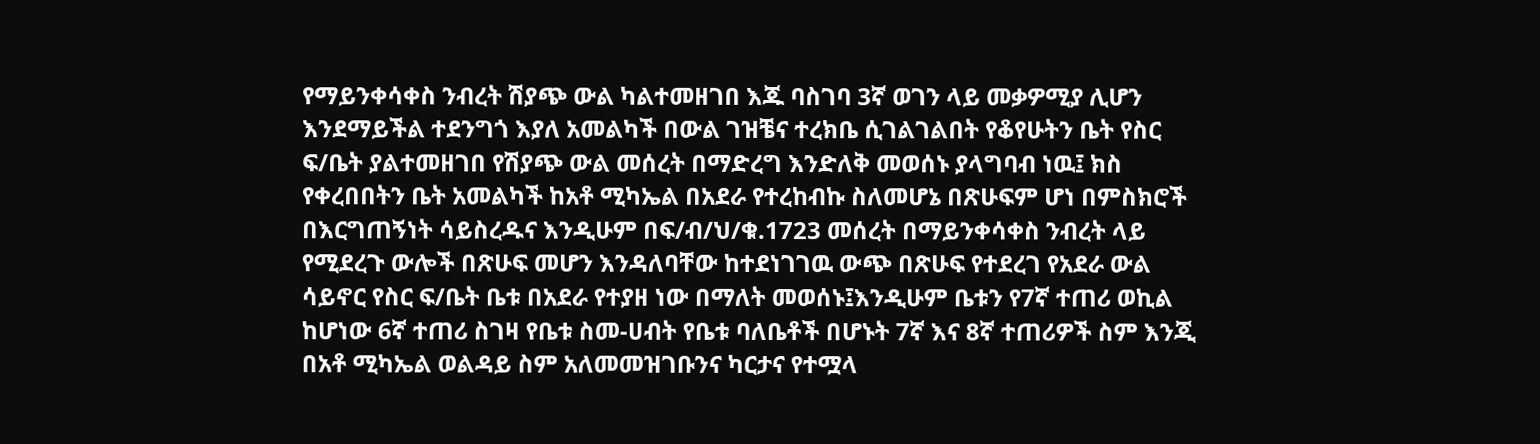የማይንቀሳቀስ ንብረት ሽያጭ ውል ካልተመዘገበ እጁ ባስገባ 3ኛ ወገን ላይ መቃዎሚያ ሊሆን እንደማይችል ተደንግጎ እያለ አመልካች በውል ገዝቼና ተረክቤ ሲገልገልበት የቆየሁትን ቤት የስር ፍ/ቤት ያልተመዘገበ የሽያጭ ውል መሰረት በማድረግ እንድለቅ መወሰኑ ያላግባብ ነዉ፤ ክስ የቀረበበትን ቤት አመልካች ከአቶ ሚካኤል በአደራ የተረከብኩ ስለመሆኔ በጽሁፍም ሆነ በምስክሮች በእርግጠኝነት ሳይስረዱና እንዲሁም በፍ/ብ/ህ/ቁ.1723 መሰረት በማይንቀሳቀስ ንብረት ላይ የሚደረጉ ውሎች በጽሁፍ መሆን እንዳለባቸው ከተደነገገዉ ውጭ በጽሁፍ የተደረገ የአደራ ውል ሳይኖር የስር ፍ/ቤት ቤቱ በአደራ የተያዘ ነው በማለት መወሰኑ፤እንዲሁም ቤቱን የ7ኛ ተጠሪ ወኪል ከሆነው 6ኛ ተጠሪ ስገዛ የቤቱ ስመ-ሀብት የቤቱ ባለቤቶች በሆኑት 7ኛ እና 8ኛ ተጠሪዎች ስም እንጂ በአቶ ሚካኤል ወልዳይ ስም አለመመዝገቡንና ካርታና የተሟላ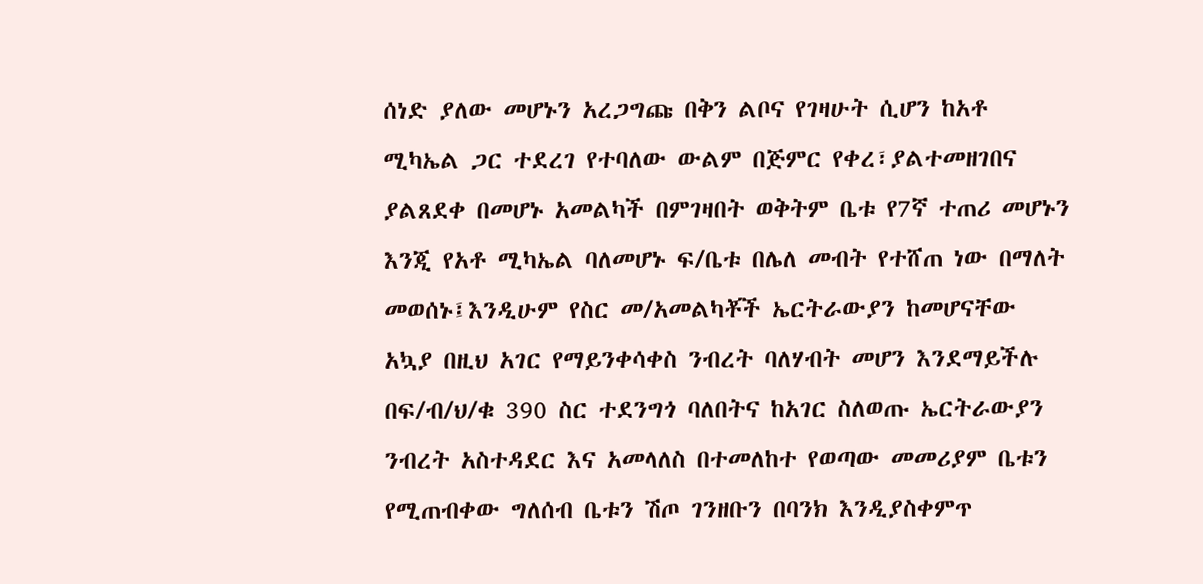ሰነድ ያለው መሆኑን አረጋግጩ በቅን ልቦና የገዛሁት ሲሆን ከአቶ ሚካኤል ጋር ተደረገ የተባለው ውልም በጅምር የቀረ፣ያልተመዘገበና ያልጸደቀ በመሆኑ አመልካች በምገዛበት ወቅትም ቤቱ የ7ኛ ተጠሪ መሆኑን እንጂ የአቶ ሚካኤል ባለመሆኑ ፍ/ቤቱ በሌለ መብት የተሸጠ ነው በማለት መወሰኑ፤እንዲሁም የስር መ/አመልካቾች ኤርትራውያን ከመሆናቸው አኳያ በዚህ አገር የማይንቀሳቀስ ንብረት ባለሃብት መሆን እንደማይችሉ በፍ/ብ/ህ/ቁ 390 ስር ተደንግጎ ባለበትና ከአገር ስለወጡ ኤርትራውያን ንብረት አስተዳደር እና አመላለስ በተመለከተ የወጣው መመሪያም ቤቱን የሚጠብቀው ግለሰብ ቤቱን ሽጦ ገንዘቡን በባንክ እንዲያስቀምጥ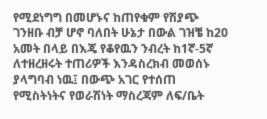የሚደነግግ በመሆኑና ከጠየቁም የሽያጭ ገንዘቡ ብቻ ሆኖ ባለበት ሁኔታ በውል ገዝቼ ከ20 አመት በላይ በእጄ የቆየዉን ንብረት ከ1ኛ-5ኛ ለተዘረዘሩት ተጠሪዎች እንዳስረክብ መወሰኑ ያላግባብ ነዉ፤ በውጭ አገር የተሰጠ የሚስትነትና የወራሽነት ማስረጃም ለፍ/ቤት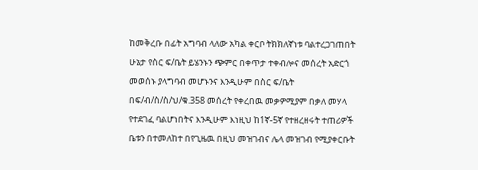ከመቅረቡ በፊት አግባብ ላለው አካል ቀርቦ ትክክለኛነቱ ባልተረጋገጠበት ሁኔታ የስር ፍ/ቤት ይሄንኑን ጭምር በቀጥታ ተቀብሎና መሰረት አድርጎ መወሰኑ ያላግባብ መሆኑንና እንዲሁም በስር ፍ/ቤት በፍ/ብ/ስ/ስ/ህ/ቁ.358 መሰረት የቀረበዉ መቃዎሚያም በቃለ መሃላ የተደገፈ ባልሆነበትና እንዲሁም እነዚህ ከ1ኛ-5ኛ የተዘረዘሩት ተጠሪዎች ቤቱን በተመለከተ በየጊዜዉ በዚህ መዝገብና ሌላ መዝገብ የሚያቀርቡት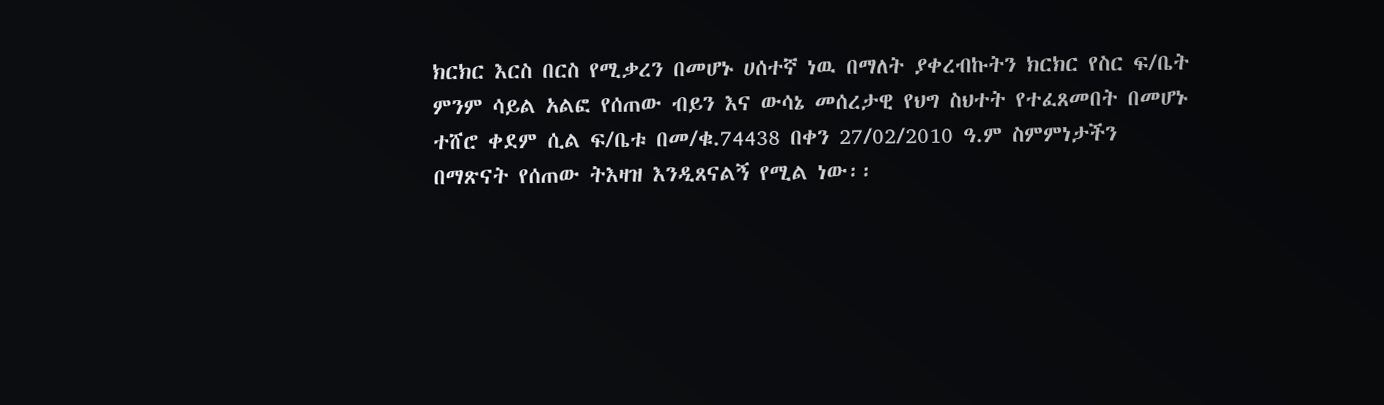ክርክር እርስ በርስ የሚቃረን በመሆኑ ሀሰተኛ ነዉ በማለት ያቀረብኩትን ክርክር የስር ፍ/ቤት ምንም ሳይል አልፎ የሰጠው ብይን እና ውሳኔ መሰረታዊ የህግ ስህተት የተፈጸመበት በመሆኑ ተሸሮ ቀደም ሲል ፍ/ቤቱ በመ/ቁ.74438 በቀን 27/02/2010 ዓ.ም ስምምነታችን በማጽናት የሰጠው ትእዛዝ እንዲጸናልኝ የሚል ነው፡፡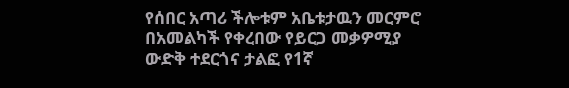የሰበር አጣሪ ችሎቱም አቤቱታዉን መርምሮ በአመልካች የቀረበው የይርጋ መቃዎሚያ ውድቅ ተደርጎና ታልፎ የ1ኛ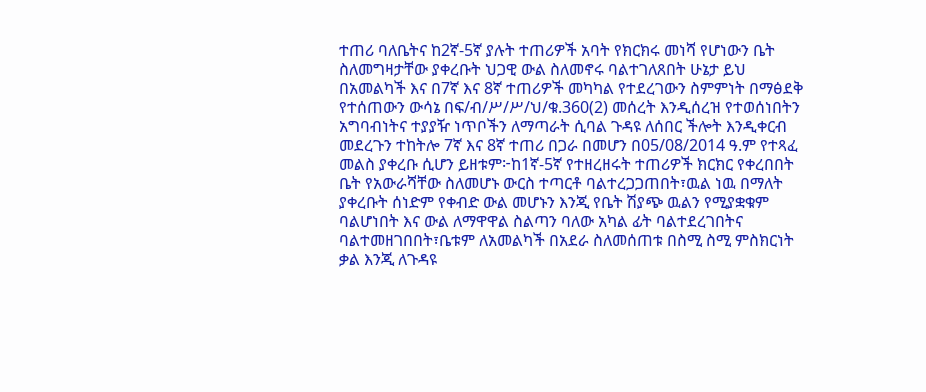ተጠሪ ባለቤትና ከ2ኛ-5ኛ ያሉት ተጠሪዎች አባት የክርክሩ መነሻ የሆነውን ቤት ስለመግዛታቸው ያቀረቡት ህጋዊ ውል ስለመኖሩ ባልተገለጸበት ሁኔታ ይህ በአመልካች እና በ7ኛ እና 8ኛ ተጠሪዎች መካካል የተደረገውን ስምምነት በማፅደቅ የተሰጠውን ውሳኔ በፍ/ብ/ሥ/ሥ/ህ/ቁ.360(2) መሰረት እንዲሰረዝ የተወሰነበትን አግባብነትና ተያያዥ ነጥቦችን ለማጣራት ሲባል ጉዳዩ ለሰበር ችሎት እንዲቀርብ መደረጉን ተከትሎ 7ኛ እና 8ኛ ተጠሪ በጋራ በመሆን በ05/08/2014 ዓ.ም የተጻፈ መልስ ያቀረቡ ሲሆን ይዘቱም፦ከ1ኛ-5ኛ የተዘረዘሩት ተጠሪዎች ክርክር የቀረበበት ቤት የአውራሻቸው ስለመሆኑ ውርስ ተጣርቶ ባልተረጋጋጠበት፣ዉል ነዉ በማለት ያቀረቡት ሰነድም የቀብድ ውል መሆኑን እንጂ የቤት ሽያጭ ዉልን የሚያቋቁም ባልሆነበት እና ውል ለማዋዋል ስልጣን ባለው አካል ፊት ባልተደረገበትና ባልተመዘገበበት፣ቤቱም ለአመልካች በአደራ ስለመሰጠቱ በስሚ ስሚ ምስክርነት ቃል እንጂ ለጉዳዩ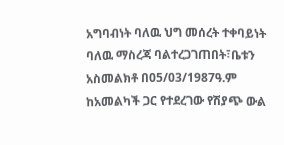አግባብነት ባለዉ ህግ መሰረት ተቀባይነት ባለዉ ማስረጃ ባልተረጋገጠበት፣ቤቱን አስመልክቶ በ05/03/1987ዓ.ም ከአመልካች ጋር የተደረገው የሽያጭ ውል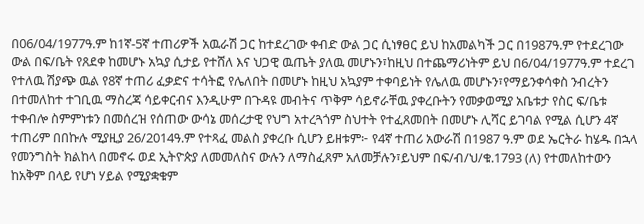በ06/04/1977ዓ.ም ከ1ኛ-5ኛ ተጠሪዎች አዉራሽ ጋር ከተደረገው ቀብድ ውል ጋር ሲነፃፀር ይህ ከአመልካች ጋር በ1987ዓ.ም የተደረገው ውል በፍ/ቤት የጸደቀ ከመሆኑ አኳያ ሲታይ የተሸለ እና ህጋዊ ዉጤት ያለዉ መሆኑን፣ከዚህ በተጨማሪነትም ይህ በ6/04/1977ዓ.ም ተደረገ የተለዉ ሽያጭ ዉል የ8ኛ ተጠሪ ፈቃድና ተሳትፎ የሌለበት በመሆኑ ከዚህ አኳያም ተቀባይነት የሌለዉ መሆኑን፣የማይንቀሳቀስ ንብረትን በተመለከተ ተገቢዉ ማስረጃ ሳይቀርብና እንዲሁም በጉዳዩ መብትና ጥቅም ሳይኖራቸዉ ያቀረቡትን የመቃወሚያ አቤቱታ የስር ፍ/ቤቱ ተቀብሎ ስምምነቱን በመሰረዝ የሰጠው ውሳኔ መሰረታዊ የህግ አተረጓጎም ስህተት የተፈጸመበት በመሆኑ ሊሻር ይገባል የሚል ሲሆን 4ኛ ተጠሪም በበኩሉ ሚያዚያ 26/2014ዓ.ም የተጻፈ መልስ ያቀረቡ ሲሆን ይዘቱም፦ የ4ኛ ተጠሪ አውራሽ በ1987 ዓ.ም ወደ ኤርትራ ከሄዱ በኋላ የመንግስት ክልከላ በመኖሩ ወደ ኢትዮጵያ ለመመለስና ውሉን ለማስፈጸም አለመቻሉን፣ይህም በፍ/ብ/ህ/ቁ.1793 (ለ) የተመለከተውን ከአቅም በላይ የሆነ ሃይል የሚያቋቁም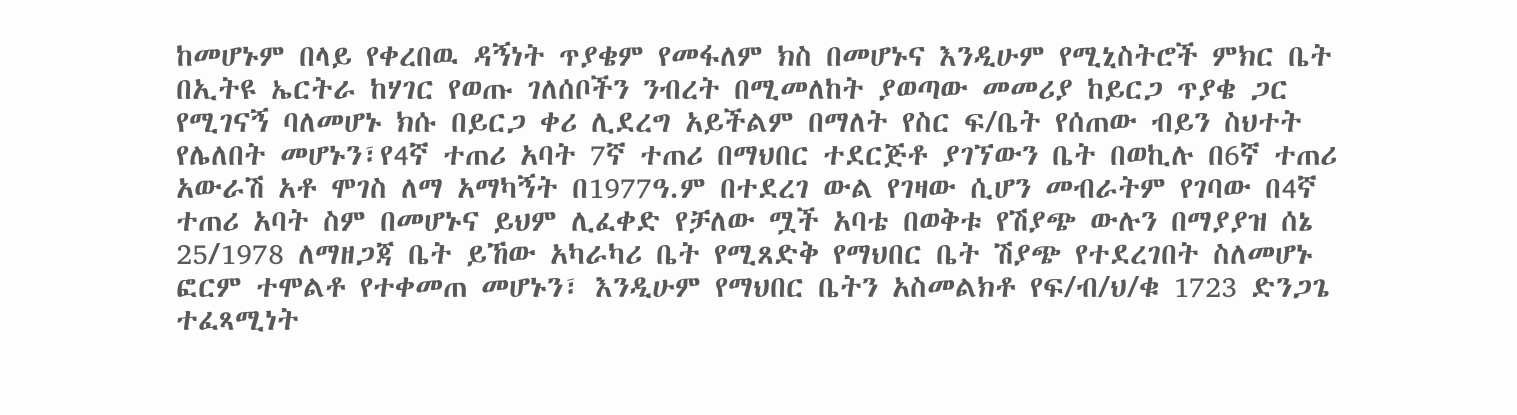ከመሆኑም በላይ የቀረበዉ ዳኝነት ጥያቄም የመፋለም ክስ በመሆኑና እንዲሁም የሚኒስትሮች ምክር ቤት በኢትዩ ኤርትራ ከሃገር የወጡ ገለሰቦችን ንብረት በሚመለከት ያወጣው መመሪያ ከይርጋ ጥያቄ ጋር የሚገናኝ ባለመሆኑ ክሱ በይርጋ ቀሪ ሊደረግ አይችልም በማለት የስር ፍ/ቤት የሰጠው ብይን ስህተት የሌለበት መሆኑን፣የ4ኛ ተጠሪ አባት 7ኛ ተጠሪ በማህበር ተደርጅቶ ያገኘውን ቤት በወኪሉ በ6ኛ ተጠሪ አውራሽ አቶ ሞገስ ለማ አማካኝት በ1977ዓ.ም በተደረገ ውል የገዛው ሲሆን መብራትም የገባው በ4ኛ ተጠሪ አባት ስም በመሆኑና ይህም ሊፈቀድ የቻለው ሟች አባቴ በወቅቱ የሽያጭ ውሉን በማያያዝ ሰኔ 25/1978 ለማዘጋጃ ቤት ይኸው አካራካሪ ቤት የሚጸድቅ የማህበር ቤት ሽያጭ የተደረገበት ስለመሆኑ ፎርም ተሞልቶ የተቀመጠ መሆኑን፣ እንዲሁም የማህበር ቤትን አስመልክቶ የፍ/ብ/ህ/ቁ 1723 ድንጋጌ ተፈጻሚነት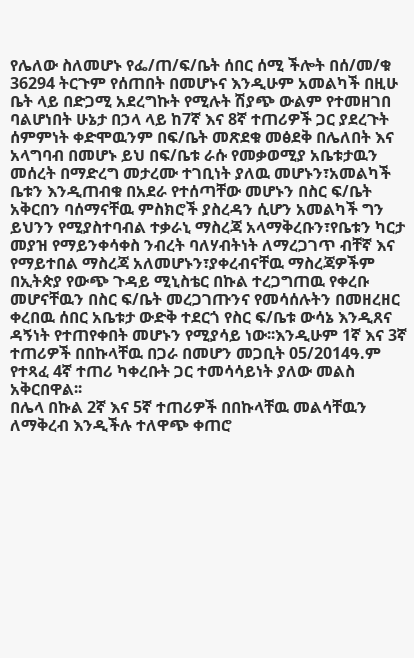የሌለው ስለመሆኑ የፌ/ጠ/ፍ/ቤት ሰበር ሰሚ ችሎት በሰ/መ/ቁ 36294 ትርጉም የሰጠበት በመሆኑና እንዲሁም አመልካች በዚሁ ቤት ላይ በድጋሚ አደረግኩት የሚሉት ሽያጭ ውልም የተመዘገበ ባልሆነበት ሁኔታ በኃላ ላይ ከ7ኛ እና 8ኛ ተጠሪዎች ጋር ያደረጉት ሰምምነት ቀድሞዉንም በፍ/ቤት መጽደቁ መፅደቅ በሌለበት እና አላግባብ በመሆኑ ይህ በፍ/ቤቱ ራሱ የመቃወሚያ አቤቱታዉን መሰረት በማድረግ መታረሙ ተገቢነት ያለዉ መሆኑን፣አመልካች ቤቱን እንዲጠብቁ በአደራ የተሰጣቸው መሆኑን በስር ፍ/ቤት አቅርበን ባሰማናቸዉ ምስክሮች ያስረዳን ሲሆን አመልካች ግን ይህንን የሚያስተባብል ተቃራኒ ማስረጃ አላማቅረቡን፣የቤቱን ካርታ መያዝ የማይንቀሳቀስ ንብረት ባለሃብትነት ለማረጋገጥ ብቸኛ እና የማይተበል ማስረጃ አለመሆኑን፣ያቀረብናቸዉ ማስረጃዎችም በኢትጵያ የውጭ ጉዳይ ሚኒስቴር በኩል ተረጋግጠዉ የቀረቡ መሆናቸዉን በስር ፍ/ቤት መረጋገጡንና የመሳሰሉትን በመዘረዘር ቀረበዉ ሰበር አቤቱታ ውድቅ ተደርጎ የስር ፍ/ቤቱ ውሳኔ እንዲጸና ዳኝነት የተጠየቀበት መሆኑን የሚያሳይ ነው፡፡እንዲሁም 1ኛ እና 3ኛ ተጠሪዎች በበኩላቸዉ በጋራ በመሆን መጋቢት 05/2014ዓ.ም የተጻፈ 4ኛ ተጠሪ ካቀረቡት ጋር ተመሳሳይነት ያለው መልስ አቅርበዋል፡፡
በሌላ በኩል 2ኛ እና 5ኛ ተጠሪዎች በበኩላቸዉ መልሳቸዉን ለማቅረብ እንዲችሉ ተለዋጭ ቀጠሮ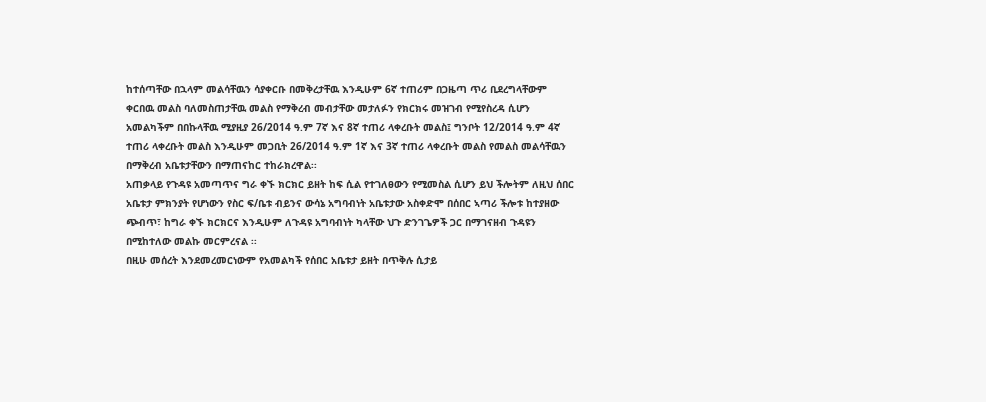ከተሰጣቸው በኋላም መልሳቸዉን ሳያቀርቡ በመቅረታቸዉ እንዲሁም 6ኛ ተጠሪም በጋዜጣ ጥሪ ቢደረግላቸውም ቀርበዉ መልስ ባለመስጠታቸዉ መልስ የማቅረብ መብታቸው መታለፉን የክርክሩ መዝገብ የሚየስረዳ ሲሆን አመልካችም በበኩላቸዉ ሚያዚያ 26/2014 ዓ.ም 7ኛ እና 8ኛ ተጠሪ ላቀረቡት መልስ፤ ግንቦት 12/2014 ዓ.ም 4ኛ ተጠሪ ላቀረቡት መልስ እንዲሁም መጋቢት 26/2014 ዓ.ም 1ኛ እና 3ኛ ተጠሪ ላቀረቡት መልስ የመልስ መልሳቸዉን በማቅረብ አቤቱታቸውን በማጠናከር ተከራክረዋል፡፡
አጠቃላይ የጉዳዩ አመጣጥና ግራ ቀኙ ክርክር ይዘት ከፍ ሲል የተገለፀውን የሚመስል ሲሆን ይህ ችሎትም ለዚህ ሰበር አቤቱታ ምክንያት የሆነውን የስር ፍ/ቤቱ ብይንና ውሳኔ አግባብነት አቤቱታው አስቀድሞ በሰበር ኣጣሪ ችሎቱ ከተያዘው ጭብጥ፣ ከግራ ቀኙ ክርክርና እንዲሁም ለጉዳዩ አግባብነት ካላቸው ህጉ ድንገጌዎች ጋር በማገናዘብ ጉዳዩን በሚከተለው መልኩ መርምረናል ፡፡
በዚሁ መሰረት እንደመረመርነውም የአመልካች የሰበር አቤቱታ ይዘት በጥቅሉ ሲታይ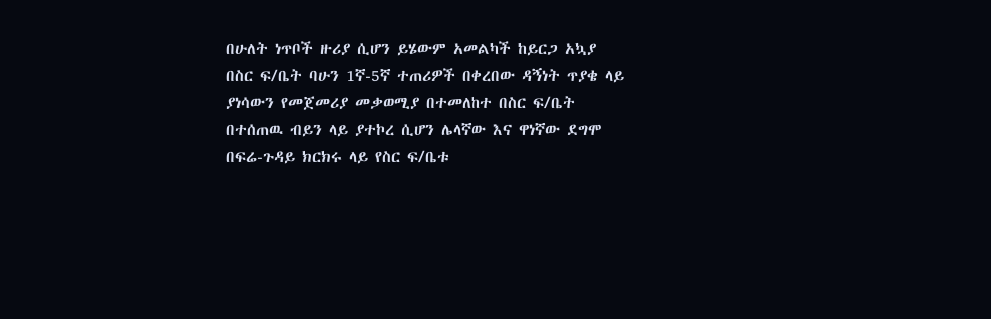በሁለት ነጥቦች ዙሪያ ሲሆን ይሄውም አመልካች ከይርጋ አኳያ በስር ፍ/ቤት ባሁን 1ኛ-5ኛ ተጠሪዎች በቀረበው ዳኝነት ጥያቄ ላይ ያነሳውን የመጀመሪያ መቃወሚያ በተመለከተ በስር ፍ/ቤት በተሰጠዉ ብይን ላይ ያተኮረ ሲሆን ሌላኛው እና ዋነኛው ደግሞ በፍሬ-ጉዳይ ክርክሩ ላይ የስር ፍ/ቤቱ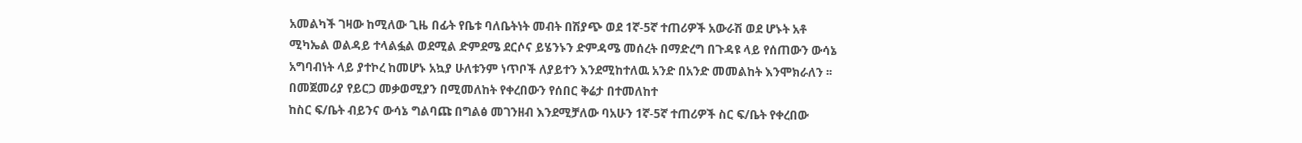አመልካች ገዛው ከሚለው ጊዜ በፊት የቤቱ ባለቤትነት መብት በሽያጭ ወደ 1ኛ-5ኛ ተጠሪዎች አውራሽ ወደ ሆኑት አቶ ሚካኤል ወልዳይ ተላልፏል ወደሚል ድምደሜ ደርሶና ይሄንኑን ድምዳሜ መሰረት በማድረግ በጉዳዩ ላይ የሰጠውን ውሳኔ አግባብነት ላይ ያተኮረ ከመሆኑ አኳያ ሁለቱንም ነጥቦች ለያይተን እንደሚከተለዉ አንድ በአንድ መመልከት እንሞክራለን ፡፡
በመጀመሪያ የይርጋ መቃወሚያን በሚመለከት የቀረበውን የሰበር ቅሬታ በተመለከተ
ከስር ፍ/ቤት ብይንና ውሳኔ ግልባጩ በግልፅ መገንዘብ እንደሚቻለው ባአሁን 1ኛ-5ኛ ተጠሪዎች ስር ፍ/ቤት የቀረበው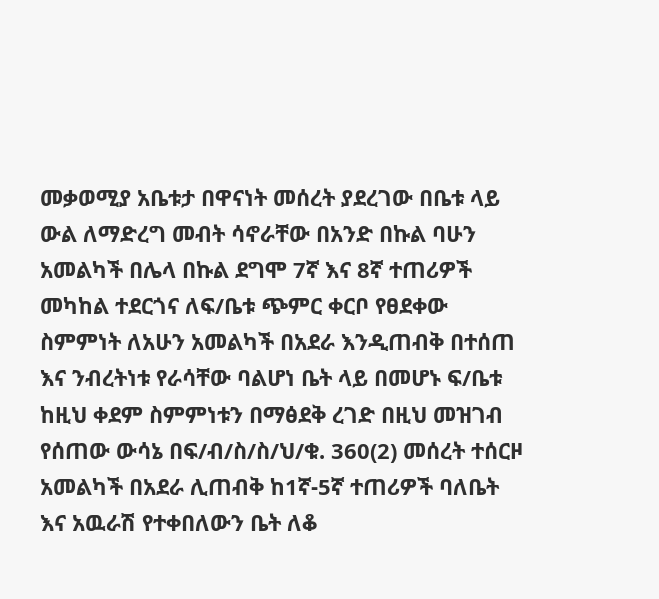መቃወሚያ አቤቱታ በዋናነት መሰረት ያደረገው በቤቱ ላይ ውል ለማድረግ መብት ሳኖራቸው በአንድ በኩል ባሁን አመልካች በሌላ በኩል ደግሞ 7ኛ እና 8ኛ ተጠሪዎች መካከል ተደርጎና ለፍ/ቤቱ ጭምር ቀርቦ የፀደቀው ስምምነት ለአሁን አመልካች በአደራ እንዲጠብቅ በተሰጠ እና ንብረትነቱ የራሳቸው ባልሆነ ቤት ላይ በመሆኑ ፍ/ቤቱ ከዚህ ቀደም ስምምነቱን በማፅደቅ ረገድ በዚህ መዝገብ የሰጠው ውሳኔ በፍ/ብ/ስ/ስ/ህ/ቁ. 360(2) መሰረት ተሰርዞ አመልካች በአደራ ሊጠብቅ ከ1ኛ-5ኛ ተጠሪዎች ባለቤት እና አዉራሽ የተቀበለውን ቤት ለቆ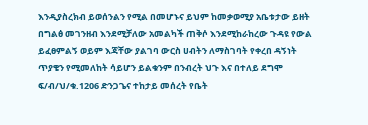እንዲያስረክብ ይወሰንልን የሚል በመሆኑና ይህም ከመቃወሚያ አቤቱታው ይዘት በግልፅ መገንዘብ እንደሚቻለው አመልካች ጠቅሶ እንደሚከራከረው ጉዳዩ የውል ይፈፀምልኝ ወይም እጃቸው ያልገባ ውርስ ሀብትን ለማስገባት የቀረበ ዳኝነት ጥያቄን የሚመለከት ሳይሆን ይልቁንም በንብረት ህጉ እና በተለይ ደግሞ ፍ/ብ/ህ/ቁ.1206 ድንጋጌና ተከታይ መሰረት የቤት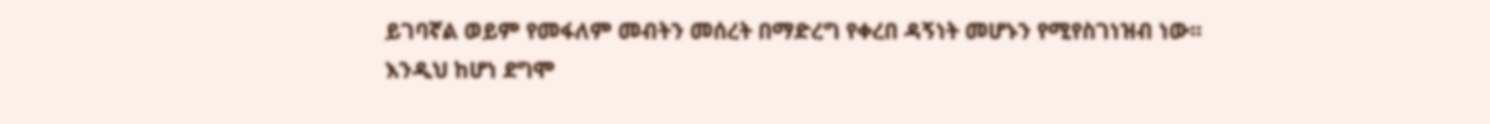ይገባኛል ወይም የመፋለም መብትን መሰረት በማድረግ የቀረበ ዳኝነት መሆኑን የሚየስገነዝብ ነው፡፡
እንዲህ ከሆነ ደግሞ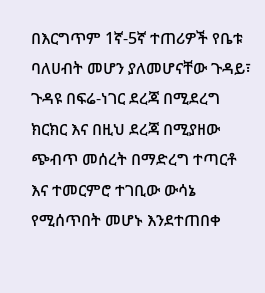በእርግጥም 1ኛ-5ኛ ተጠሪዎች የቤቱ ባለሀብት መሆን ያለመሆናቸው ጉዳይ፣ ጉዳዩ በፍሬ-ነገር ደረጃ በሚደረግ ክርክር እና በዚህ ደረጃ በሚያዘው ጭብጥ መሰረት በማድረግ ተጣርቶ እና ተመርምሮ ተገቢው ውሳኔ የሚሰጥበት መሆኑ እንደተጠበቀ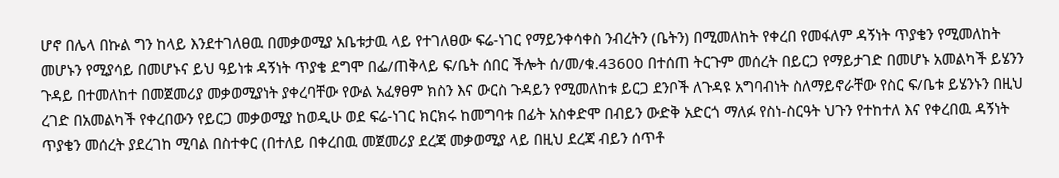ሆኖ በሌላ በኩል ግን ከላይ እንደተገለፀዉ በመቃወሚያ አቤቱታዉ ላይ የተገለፀው ፍሬ-ነገር የማይንቀሳቀስ ንብረትን (ቤትን) በሚመለከት የቀረበ የመፋለም ዳኝነት ጥያቄን የሚመለከት መሆኑን የሚያሳይ በመሆኑና ይህ ዓይነቱ ዳኝነት ጥያቄ ደግሞ በፌ/ጠቅላይ ፍ/ቤት ሰበር ችሎት ሰ/መ/ቁ.43600 በተሰጠ ትርጉም መሰረት በይርጋ የማይታገድ በመሆኑ አመልካች ይሄንን ጉዳይ በተመለከተ በመጀመሪያ መቃወሚያነት ያቀረባቸው የውል አፈፃፀም ክስን እና ውርስ ጉዳይን የሚመለከቱ ይርጋ ደንቦች ለጉዳዩ አግባብነት ስለማይኖራቸው የስር ፍ/ቤቱ ይሄንኑን በዚህ ረገድ በአመልካች የቀረበውን የይርጋ መቃወሚያ ከወዲሁ ወደ ፍሬ-ነገር ክርክሩ ከመግባቱ በፊት አስቀድሞ በብይን ውድቅ አድርጎ ማለፉ የስነ-ስርዓት ህጉን የተከተለ እና የቀረበዉ ዳኝነት ጥያቄን መሰረት ያደረገከ ሚባል በስተቀር (በተለይ በቀረበዉ መጀመሪያ ደረጃ መቃወሚያ ላይ በዚህ ደረጃ ብይን ሰጥቶ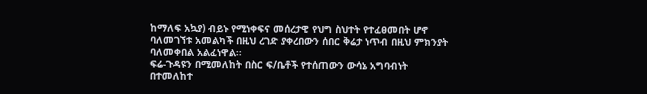ከማለፍ አኳያ) ብይኑ የሚነቀፍና መሰረታዊ የህግ ስህተት የተፈፀመበት ሆኖ ባለመገኘቱ አመልካች በዚህ ረገድ ያቀረበውን ሰበር ቅሬታ ነጥብ በዚህ ምክንያት ባለመቀበል አልፈነዋል፡፡
ፍሬ-ጉዳዩን በሚመለከት በስር ፍ/ቤቶች የተሰጠውን ውሳኔ አግባብነት በተመለከተ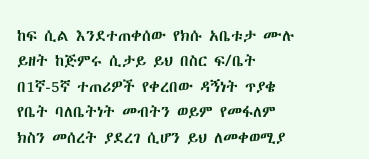ከፍ ሲል እንደተጠቀሰው የክሱ አቤቱታ ሙሉ ይዘት ከጅምሩ ሲታይ ይህ በስር ፍ/ቤት በ1ኛ-5ኛ ተጠሪዎች የቀረበው ዳኝነት ጥያቄ የቤት ባለቤትነት መብትን ወይም የመፋለም ክስን መሰረት ያደረገ ሲሆን ይህ ለመቀወሚያ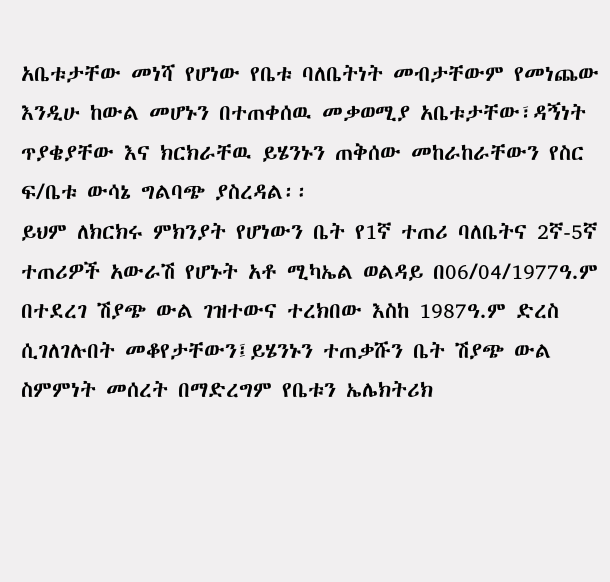አቤቱታቸው መነሻ የሆነው የቤቱ ባለቤትነት መብታቸውም የመነጨው እንዲሁ ከውል መሆኑን በተጠቀሰዉ መቃወሚያ አቤቱታቸው፣ዳኝነት ጥያቄያቸው እና ክርክራቸዉ ይሄንኑን ጠቅሰው መከራከራቸውን የስር ፍ/ቤቱ ውሳኔ ግልባጭ ያስረዳል፡፡
ይህም ለክርክሩ ምክንያት የሆነውን ቤት የ1ኛ ተጠሪ ባለቤትና 2ኛ-5ኛ ተጠሪዎች አውራሽ የሆኑት አቶ ሚካኤል ወልዳይ በ06/04/1977ዓ.ም በተደረገ ሽያጭ ውል ገዝተውና ተረክበው እስከ 1987ዓ.ም ድረስ ሲገለገሉበት መቆየታቸውን፤ይሄንኑን ተጠቃሹን ቤት ሽያጭ ውል ስምምነት መሰረት በማድረግም የቤቱን ኤሌክትሪክ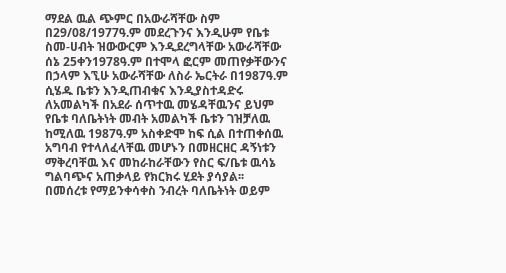ማደል ዉል ጭምር በአውራሻቸው ስም በ29/08/1977ዓ.ም መደረጉንና እንዲሁም የቤቱ ስመ-ሀብት ዝውውርም እንዲደረግላቸው አውራሻቸው ሰኔ 25ቀን1978ዓ.ም በተሞላ ፎርም መጠየቃቸውንና በኃላም እኚሁ አውራሻቸው ለስራ ኤርትራ በ1987ዓ.ም ሲሄዱ ቤቱን እንዲጠብቁና እንዲያስተዳድሩ ለአመልካች በአደራ ሰጥተዉ መሄዳቸዉንና ይህም የቤቱ ባለቤትነት መብት አመልካች ቤቱን ገዝቻለዉ ከሚለዉ 1987ዓ.ም አስቀድሞ ከፍ ሲል በተጠቀሰዉ አግባብ የተላለፈላቸዉ መሆኑን በመዘርዘር ዳኝነቱን ማቅረባቸዉ እና መከራከራቸውን የስር ፍ/ቤቱ ዉሳኔ ግልባጭና አጠቃላይ የክርክሩ ሂደት ያሳያል፡፡
በመሰረቱ የማይንቀሳቀስ ንብረት ባለቤትነት ወይም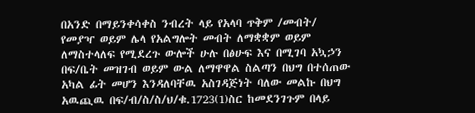በአንድ በማይንቀሳቀስ ንብረት ላይ የአላባ ጥቅም /መብት/ የመያዣ ወይም ሌላ የአልግሎት መብት ለማቋቋም ወይም ለማስተላለፍ የሚደረጉ ውሎች ሁሉ በፅሁፍ እና በሚገባ አኳኃን በፍ/ቤት መዝገብ ወይም ውል ለማዋዋል ስልጣን በህግ በተሰጠው አካል ፊት መሆን እንዳለባቸዉ አስገዳጅነት ባለው መልኩ በህግ አዉጪዉ በፍ/ብ/ስ/ስ/ህ/ቁ.1723(1)ስር ከመደንገጉም በላይ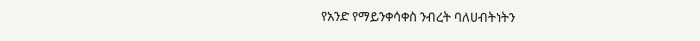የአንድ የማይንቀሳቀስ ንብረት ባለሀብትነትን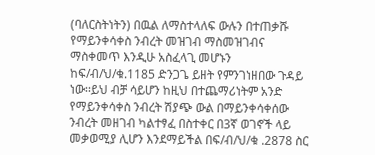(ባለርስትነትን) በዉል ለማስተላለፍ ውሉን በተጠቃሹ የማይንቀሳቀስ ንብረት መዝገብ ማስመዝገብና ማስቀመጥ እንዲሁ አስፈላጊ መሆኑን ከፍ/ብ/ህ/ቁ.1185 ድንጋጌ ይዘት የምንገነዘበው ጉዳይ ነው፡፡ይህ ብቻ ሳይሆን ከዚህ በተጨማሪነትም አንድ የማይንቀሳቀስ ንብረት ሽያጭ ውል በማይንቀሳቀሰው ንብረት መዘገብ ካልተፃፈ በስተቀር በ3ኛ ወገኖች ላይ መቃወሚያ ሊሆን እንደማይችል በፍ/ብ/ህ/ቁ .2878 ስር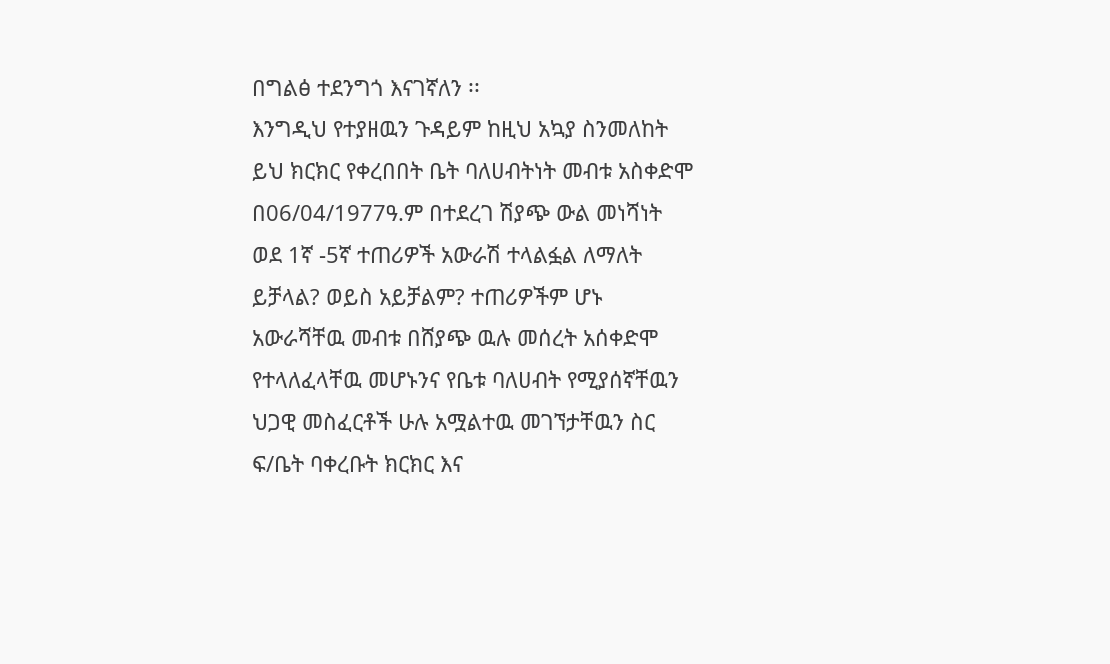በግልፅ ተደንግጎ እናገኛለን ፡፡
እንግዲህ የተያዘዉን ጉዳይም ከዚህ አኳያ ስንመለከት ይህ ክርክር የቀረበበት ቤት ባለሀብትነት መብቱ አስቀድሞ በ06/04/1977ዓ.ም በተደረገ ሽያጭ ውል መነሻነት ወደ 1ኛ -5ኛ ተጠሪዎች አውራሽ ተላልፏል ለማለት ይቻላል? ወይስ አይቻልም? ተጠሪዎችም ሆኑ አውራሻቸዉ መብቱ በሸያጭ ዉሉ መሰረት አሰቀድሞ የተላለፈላቸዉ መሆኑንና የቤቱ ባለሀብት የሚያሰኛቸዉን ህጋዊ መስፈርቶች ሁሉ አሟልተዉ መገኘታቸዉን ስር ፍ/ቤት ባቀረቡት ክርክር እና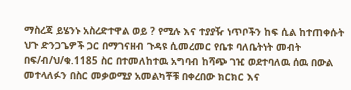ማስረጃ ይሄንኑ አስረድተዋል ወይ ? የሚሉ እና ተያያዥ ነጥቦችን ከፍ ሲል ከተጠቀሱት ህጉ ድንጋጌዎች ጋር በማገናዘብ ጉዳዩ ሲመረመር የቤቱ ባለቤትነት መብት በፍ/ብ/ህ/ቁ.1185 ስር በተመለከተዉ አግባብ ከሻጭ ገዢ ወደተባለዉ ሰዉ በውል መተላለፉን በስር መቃወሚያ አመልካቾቹ በቀረበው ክርክር እና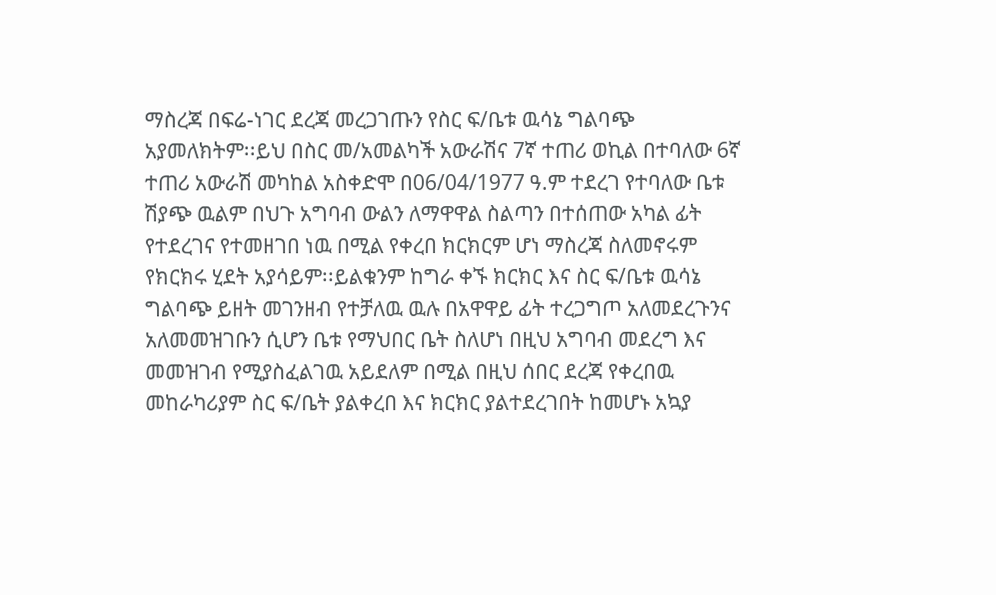ማስረጃ በፍሬ-ነገር ደረጃ መረጋገጡን የስር ፍ/ቤቱ ዉሳኔ ግልባጭ አያመለክትም፡፡ይህ በስር መ/አመልካች አውራሽና 7ኛ ተጠሪ ወኪል በተባለው 6ኛ ተጠሪ አውራሽ መካከል አስቀድሞ በ06/04/1977 ዓ.ም ተደረገ የተባለው ቤቱ ሽያጭ ዉልም በህጉ አግባብ ውልን ለማዋዋል ስልጣን በተሰጠው አካል ፊት የተደረገና የተመዘገበ ነዉ በሚል የቀረበ ክርክርም ሆነ ማስረጃ ስለመኖሩም የክርክሩ ሂደት አያሳይም፡፡ይልቁንም ከግራ ቀኙ ክርክር እና ስር ፍ/ቤቱ ዉሳኔ ግልባጭ ይዘት መገንዘብ የተቻለዉ ዉሉ በአዋዋይ ፊት ተረጋግጦ አለመደረጉንና አለመመዝገቡን ሲሆን ቤቱ የማህበር ቤት ስለሆነ በዚህ አግባብ መደረግ እና መመዝገብ የሚያስፈልገዉ አይደለም በሚል በዚህ ሰበር ደረጃ የቀረበዉ መከራካሪያም ስር ፍ/ቤት ያልቀረበ እና ክርክር ያልተደረገበት ከመሆኑ አኳያ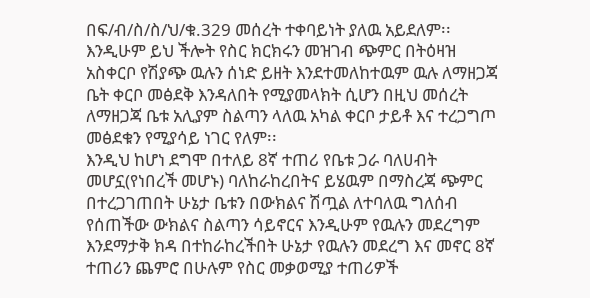በፍ/ብ/ስ/ስ/ህ/ቁ.329 መሰረት ተቀባይነት ያለዉ አይደለም፡፡እንዲሁም ይህ ችሎት የስር ክርክሩን መዝገብ ጭምር በትዕዛዝ አስቀርቦ የሽያጭ ዉሉን ሰነድ ይዘት እንደተመለከተዉም ዉሉ ለማዘጋጃ ቤት ቀርቦ መፅደቅ እንዳለበት የሚያመላክት ሲሆን በዚህ መሰረት ለማዘጋጃ ቤቱ አሊያም ስልጣን ላለዉ አካል ቀርቦ ታይቶ እና ተረጋግጦ መፅደቁን የሚያሳይ ነገር የለም፡፡
እንዲህ ከሆነ ደግሞ በተለይ 8ኛ ተጠሪ የቤቱ ጋራ ባለሀብት መሆኗ(የነበረች መሆኑ) ባለከራከረበትና ይሄዉም በማስረጃ ጭምር በተረጋገጠበት ሁኔታ ቤቱን በውክልና ሽጧል ለተባለዉ ግለሰብ የሰጠችው ውክልና ስልጣን ሳይኖርና እንዲሁም የዉሉን መደረግም እንደማታቅ ክዳ በተከራከረችበት ሁኔታ የዉሉን መደረግ እና መኖር 8ኛ ተጠሪን ጨምሮ በሁሉም የስር መቃወሚያ ተጠሪዎች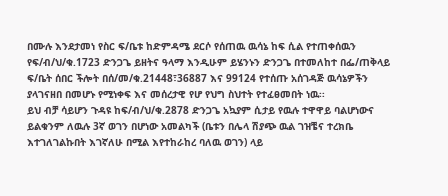በሙሉ እንደታመነ የስር ፍ/ቤቱ ከድምዳሜ ደርሶ የሰጠዉ ዉሳኔ ከፍ ሲል የተጠቀሰዉን የፍ/ብ/ህ/ቁ.1723 ድንጋጌ ይዘትና ዓላማ እንዲሁም ይሄንኑን ድንጋጌ በተመለከተ በፌ/ጠቅላይ ፍ/ቤት ሰበር ችሎት በሰ/መ/ቁ.21448፣36887 እና 99124 የተሰጡ አሰገዳጅ ዉሳኔዎችን ያላገናዘበ በመሆኑ የሚነቀፍ እና መሰረታዊ የሆ የህግ ስህተት የተፈፀመበት ነዉ፡፡
ይህ ብቻ ሳይሆን ጉዳዩ ከፍ/ብ/ህ/ቁ.2878 ድንጋጌ አኳያም ሲታይ የዉሉ ተዋዋይ ባልሆነውና ይልቁንም ለዉሉ 3ኛ ወገን በሆነው አመልካች (ቤቱን በሌላ ሽያጭ ዉል ገዝቼና ተረክቤ እተገለገልኩበት እገኛለሁ በሚል እየተከራከረ ባለዉ ወገን) ላይ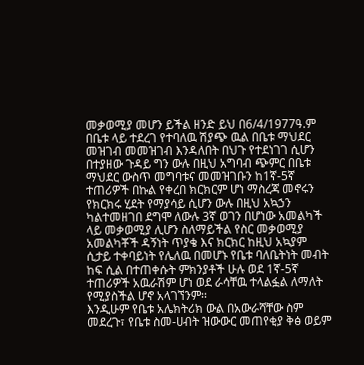መቃወሚያ መሆን ይችል ዘንድ ይህ በ6/4/1977ዓ.ም በቤቱ ላይ ተደረገ የተባለዉ ሽያጭ ዉል በቤቱ ማህደር መዝገብ መመዝገብ እንዳለበት በህጉ የተደነገገ ሲሆን በተያዘው ጉዳይ ግን ውሉ በዚህ አግባብ ጭምር በቤቱ ማህደር ውስጥ መግባቱና መመዝገቡን ከ1ኛ-5ኛ ተጠሪዎች በኩል የቀረበ ክርክርም ሆነ ማስረጃ መኖሩን የክርክሩ ሂደት የማያሳይ ሲሆን ውሉ በዚህ አኳኃን ካልተመዘገበ ደግሞ ለውሉ 3ኛ ወገን በሆነው አመልካች ላይ መቃወሚያ ሊሆን ስለማይችል የስር መቃወሚያ አመልካቾች ዳኝነት ጥያቄ እና ክርክር ከዚህ አኳያም ሲታይ ተቀባይነት የሌለዉ በመሆኑ የቤቱ ባለቤትነት መብት ከፍ ሲል በተጠቀሱት ምክንያቶች ሁሉ ወደ 1ኛ-5ኛ ተጠሪዎች አዉራሽም ሆነ ወደ ራሳቸዉ ተላልፏል ለማለት የሚያስችል ሆኖ አላገኘንም፡፡
እንዲሁም የቤቱ አሌክትሪክ ውል በአውራሻቸው ስም መደረጉ፣ የቤቱ ስመ-ሀብት ዝውውር መጠየቂያ ቅፅ ወይም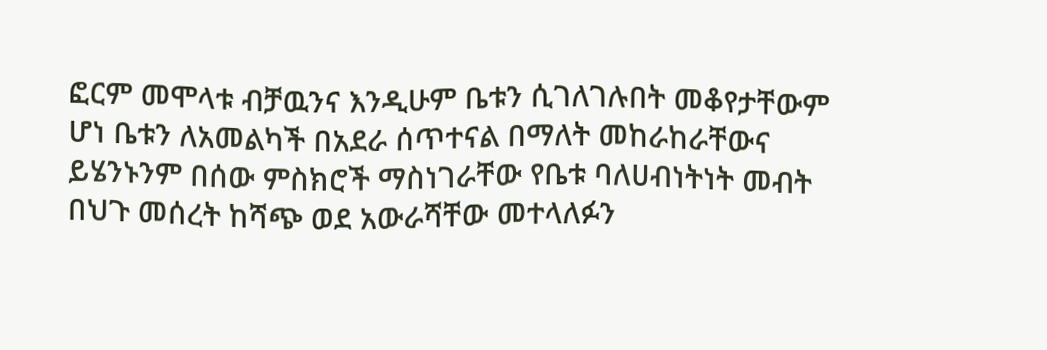ፎርም መሞላቱ ብቻዉንና እንዲሁም ቤቱን ሲገለገሉበት መቆየታቸውም ሆነ ቤቱን ለአመልካች በአደራ ሰጥተናል በማለት መከራከራቸውና ይሄንኑንም በሰው ምስክሮች ማስነገራቸው የቤቱ ባለሀብነትነት መብት በህጉ መሰረት ከሻጭ ወደ አውራሻቸው መተላለፉን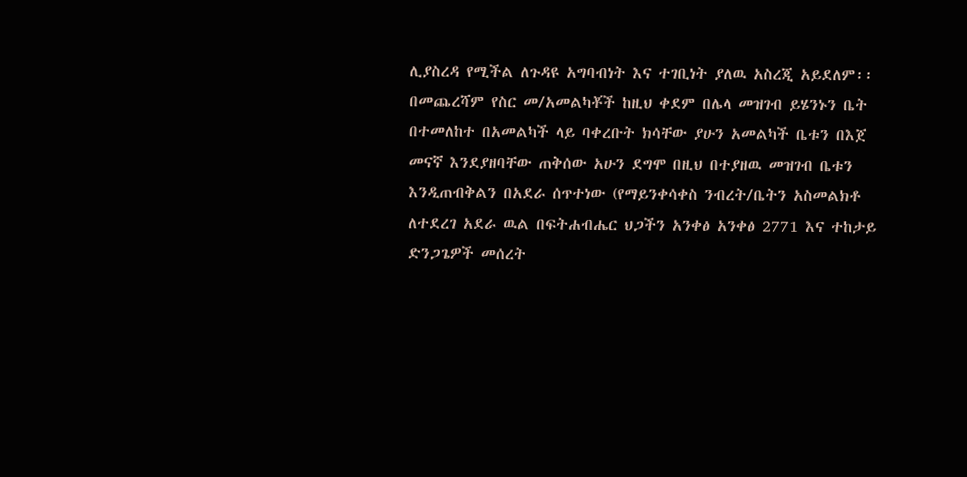ሊያስረዳ የሚችል ለጉዳዩ አግባብነት እና ተገቢነት ያለዉ አስረጂ አይደለም፡፡
በመጨረሻም የስር መ/አመልካቾች ከዚህ ቀደም በሌላ መዝገብ ይሄንኑን ቤት በተመለከተ በአመልካች ላይ ባቀረቡት ክሳቸው ያሁን አመልካች ቤቱን በእጀ መናኛ እንደያዘባቸው ጠቅሰው አሁን ደግሞ በዚህ በተያዘዉ መዝገብ ቤቱን እንዲጠብቅልን በአደራ ሰጥተነው (የማይንቀሳቀስ ንብረት/ቤትን አስመልክቶ ለተደረገ አደራ ዉል በፍትሐብሔር ህጋችን አንቀፅ አንቀፅ 2771 እና ተከታይ ድንጋጌዎች መሰረት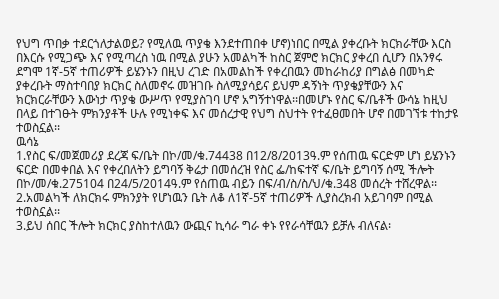የህግ ጥበቃ ተደርጎለታልወይ? የሚለዉ ጥያቄ እንደተጠበቀ ሆኖ)ነበር በሚል ያቀረቡት ክርክራቸው እርስ በእርሱ የሚጋጭ እና የሚጣረስ ነዉ በሚል ያሁን አመልካች ከስር ጀምሮ ክርክር ያቀረበ ሲሆን በአንፃሩ ደግሞ 1ኛ-5ኛ ተጠሪዎች ይሄንኑን በዚህ ረገድ በአመልከች የቀረበዉን መከራከሪያ በግልፅ በመካድ ያቀረቡት ማስተባበያ ክርክር ስለመኖሩ መዝገቡ ስለሚያሳይና ይህም ዳኝነት ጥያቄያቸውን እና ክርክርራቸውን እውነታ ጥያቄ ውሥጥ የሚያስገባ ሆኖ አግኝተነዋል፡፡በመሆኑ የስር ፍ/ቤቶች ውሳኔ ከዚህ በላይ በተገፁት ምክንያቶች ሁሉ የሚነቀፍ እና መሰረታዊ የህግ ስህተት የተፈፀመበት ሆኖ በመገኘቱ ተከታዩ ተወስኗል፡፡
ዉሳኔ
1.የስር ፍ/መጀመሪያ ደረጃ ፍ/ቤት በኮ/መ/ቁ.74438 በ12/8/2013ዓ.ም የሰጠዉ ፍርድም ሆነ ይሄንኑን ፍርድ በመቀበል እና የቀረበለትን ይግባኝ ቅሬታ በመሰረዝ የስር ፌ/ከፍተኛ ፍ/ቤት ይግባኝ ሰሚ ችሎት በኮ/መ/ቁ.275104 በ24/5/2014ዓ.ም የሰጠዉ ብይን በፍ/ብ/ስ/ስ/ህ/ቁ.348 መሰረት ተሸረዋል፡፡
2.አመልካች ለክርክሩ ምክንያት የሆነዉን ቤት ለቆ ለ1ኛ-5ኛ ተጠሪዎች ሊያስረክብ አይገባም በሚል ተወስኗል፡፡
3.ይህ ሰበር ችሎት ክርክር ያስከተለዉን ውጪና ኪሳራ ግራ ቀኑ የየራሳቸዉን ይቻሉ ብለናል፡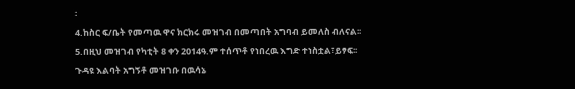፡
4.ከስር ፍ/ቤት የመጣዉ ዋና ክርክሩ መዝገብ በመጣበት አግባብ ይመለስ ብለናል፡፡
5.በዚህ መዝገብ የካቲት 8 ቀን 2014ዓ.ም ተሰጥቶ የነበረዉ እግድ ተነስቷል፣ይፃፍ፡፡
ጉዳዩ እልባት አግኝቶ መዝገቡ በዉሳኔ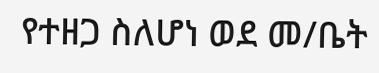የተዘጋ ስለሆነ ወደ መ/ቤት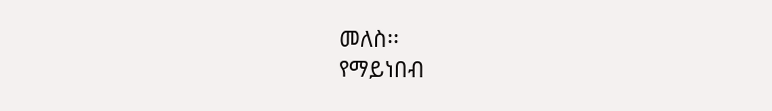መለስ፡፡
የማይነበብ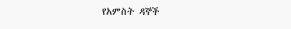የአምስት ዳኞች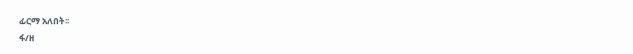ፊርማ አለበት፡፡
ፋ/ዘ